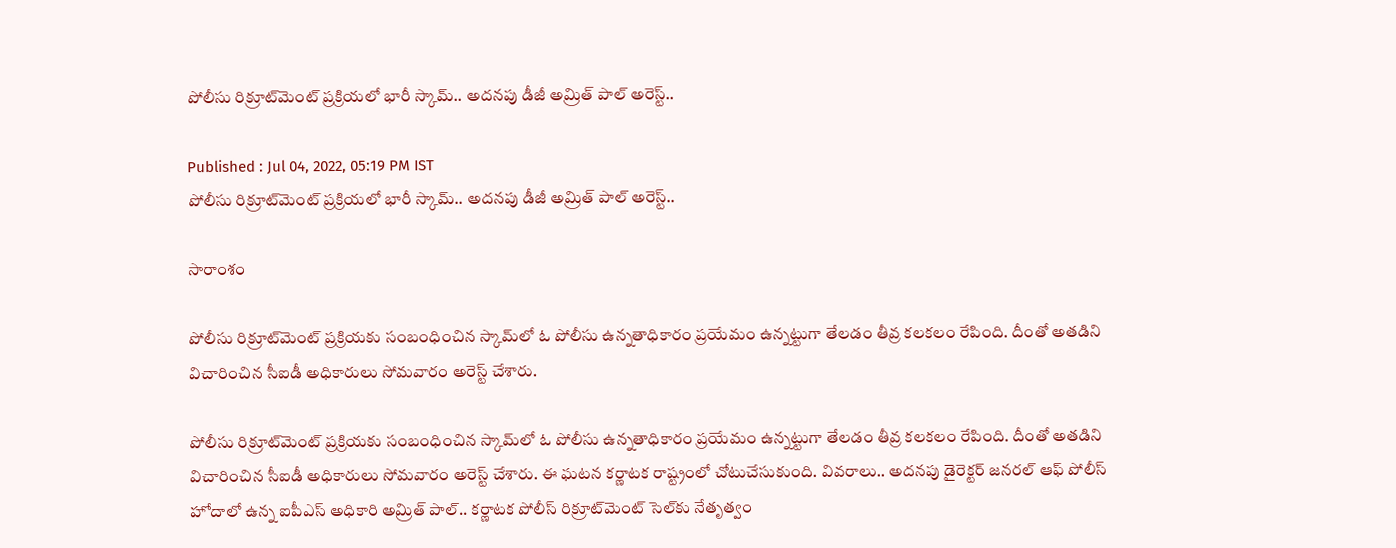పోలీసు రిక్రూట్‌మెంట్ ప్రక్రియలో భారీ స్కామ్.. అదనపు డీజీ అమ్రిత్ పాల్ అరెస్ట్..

Published : Jul 04, 2022, 05:19 PM IST
పోలీసు రిక్రూట్‌మెంట్ ప్రక్రియలో భారీ స్కామ్.. అదనపు డీజీ అమ్రిత్ పాల్ అరెస్ట్..

సారాంశం

పోలీసు రిక్రూట్‌మెంట్ ప్రక్రియకు సంబంధించిన స్కామ్‌లో ఓ పోలీసు ఉన్నతాధికారం ప్రయేమం ఉన్నట్టుగా తేలడం తీవ్ర కలకలం రేపింది. దీంతో అతడిని విచారించిన సీఐడీ అధికారులు సోమవారం అరెస్ట్ చేశారు.

పోలీసు రిక్రూట్‌మెంట్ ప్రక్రియకు సంబంధించిన స్కామ్‌లో ఓ పోలీసు ఉన్నతాధికారం ప్రయేమం ఉన్నట్టుగా తేలడం తీవ్ర కలకలం రేపింది. దీంతో అతడిని విచారించిన సీఐడీ అధికారులు సోమవారం అరెస్ట్ చేశారు. ఈ ఘటన కర్ణాటక రాష్ట్రంలో చోటుచేసుకుంది. వివరాలు.. అదనపు డైరెక్టర్‌ జనరల్‌ ఆఫ్‌ పోలీస్‌ హోదాలో ఉన్న ఐపీఎస్‌ అధికారి అమ్రిత్ పాల్.. కర్ణాటక పోలీస్ రిక్రూట్‌మెంట్ సెల్‌కు నేతృత్వం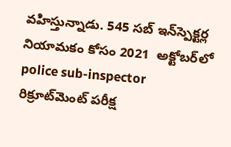వహిస్తున్నాడు. 545 సబ్ ఇన్‌స్పెక్టర్ల నియామకం కోసం 2021  అక్టోబర్‌లో  police sub-inspector  రిక్రూట్‌మెంట్ పరీక్ష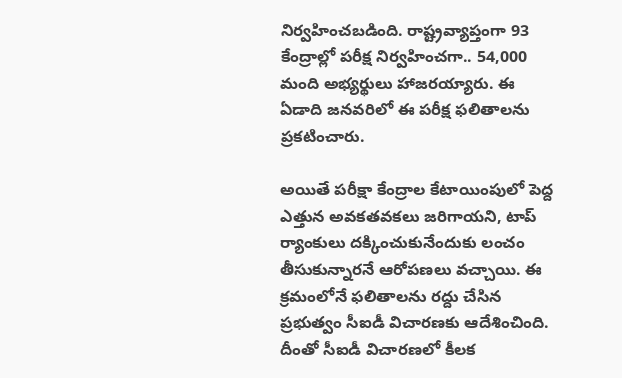నిర్వహించబడింది. రాష్ట్రవ్యాప్తంగా 93 కేంద్రాల్లో పరీక్ష నిర్వహించగా.. 54,000 మంది అభ్యర్థులు హాజరయ్యారు. ఈ ఏడాది జనవరిలో ఈ పరీక్ష ఫలితాలను ప్రకటించారు.

అయితే పరీక్షా కేంద్రాల కేటాయింపులో పెద్ద ఎత్తున అవకతవకలు జరిగాయని, టాప్‌ ర్యాంకులు దక్కించుకునేందుకు లంచం తీసుకున్నారనే ఆరోపణలు వచ్చాయి. ఈ క్రమంలోనే ఫలితాలను రద్దు చేసిన ప్రభుత్వం సీఐడీ విచారణకు ఆదేశించింది. దీంతో సీఐడీ విచారణలో కీలక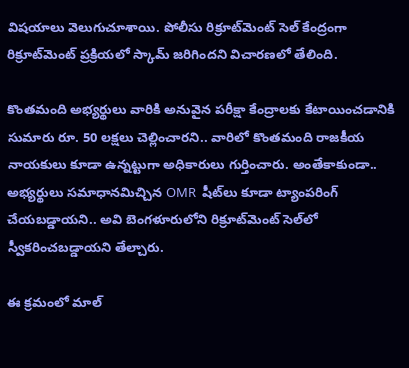విషయాలు వెలుగుచూశాయి. పోలీసు రిక్రూట్‌మెంట్ సెల్‌ కేంద్రంగా రిక్రూట్‌మెంట్ ప్రక్రియలో స్కామ్‌ జరిగిందని విచారణలో తేలింది.

కొంతమంది అభ్యర్థులు వారికి అనువైన పరీక్షా కేంద్రాలకు కేటాయించడానికి సుమారు రూ. 50 లక్షలు చెల్లించారని.. వారిలో కొంతమంది రాజకీయ నాయకులు కూడా ఉన్నట్టుగా అధికారులు గుర్తించారు. అంతేకాకుండా.. అభ్యర్థులు సమాధానమిచ్చిన OMR  షీట్‌లు కూడా ట్యాంపరింగ్ చేయబడ్డాయని.. అవి బెంగళూరులోని రిక్రూట్‌మెంట్ సెల్‌లో స్వీకరించబడ్డాయని తేల్చారు.

ఈ క్రమంలో మాల్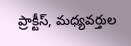ప్రాక్టీస్, మధ్యవర్తుల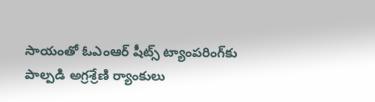సాయంతో ఓఎంఆర్‌ షీట్స్ ట్యాంపరింగ్‌కు పాల్పడి అగ్రశ్రేణి ర్యాంకులు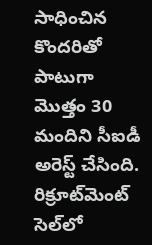సాధించిన కొందరితో పాటుగా మొత్తం 30 మందిని సీఐడీ అరెస్ట్ చేసింది. రిక్రూట్‌మెంట్ సెల్‌లో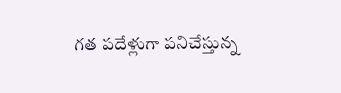గత పదేళ్లుగా పనిచేస్తున్న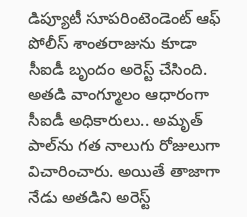డిప్యూటీ సూపరింటెండెంట్ ఆఫ్ పోలీస్ శాంతరాజును కూడా సీఐడీ బృందం అరెస్ట్ చేసింది. అతడి వాంగ్మూలం ఆధారంగా సీఐడీ అధికారులు.. అమృత్ పాల్‌ను గత నాలుగు రోజులుగా విచారించారు. అయితే తాజాగా నేడు అతడిని అరెస్ట్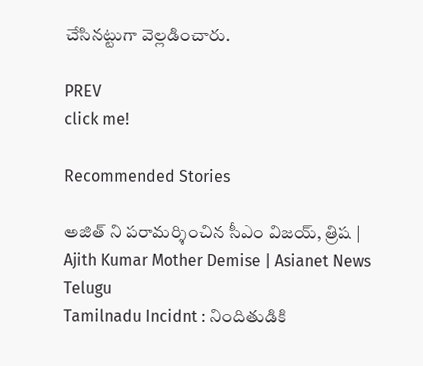చేసినట్టుగా వెల్లడించారు.

PREV
click me!

Recommended Stories

అజిత్ ని పరామర్శించిన సీఎం విజయ్, త్రిష | Ajith Kumar Mother Demise | Asianet News Telugu
Tamilnadu Incidnt : నిందితుడికి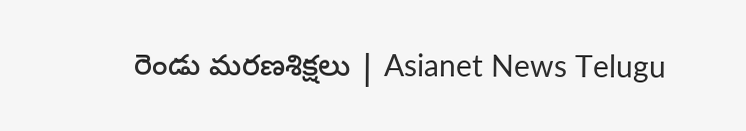రెండు మరణశిక్షలు | Asianet News Telugu